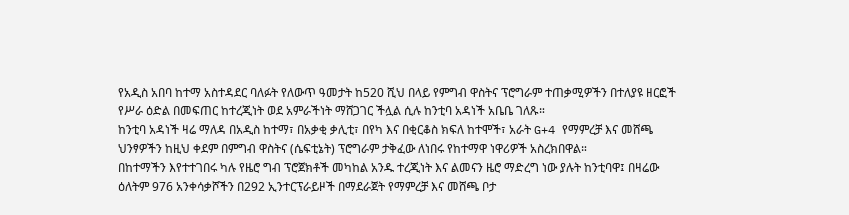የአዲስ አበባ ከተማ አስተዳደር ባለፉት የለውጥ ዓመታት ከ520 ሺህ በላይ የምግብ ዋስትና ፕሮግራም ተጠቃሚዎችን በተለያዩ ዘርፎች የሥራ ዕድል በመፍጠር ከተረጂነት ወደ አምራችነት ማሸጋገር ችሏል ሲሉ ከንቲባ አዳነች አቤቤ ገለጹ።
ከንቲባ አዳነች ዛሬ ማለዳ በአዲስ ከተማ፣ በአቃቂ ቃሊቲ፣ በየካ እና በቂርቆስ ክፍለ ከተሞች፣ አራት G+4 የማምረቻ እና መሸጫ ህንፃዎችን ከዚህ ቀደም በምግብ ዋስትና (ሴፍቲኔት) ፕሮግራም ታቅፈው ለነበሩ የከተማዋ ነዋሪዎች አስረክበዋል።
በከተማችን እየተተገበሩ ካሉ የዜሮ ግብ ፕሮጀክቶች መካከል አንዱ ተረጂነት እና ልመናን ዜሮ ማድረግ ነው ያሉት ከንቲባዋ፤ በዛሬው ዕለትም 976 አንቀሳቃሾችን በ292 ኢንተርፕራይዞች በማደራጀት የማምረቻ እና መሸጫ ቦታ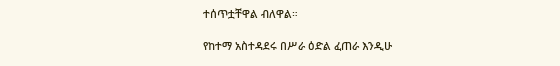ተሰጥቷቸዋል ብለዋል።

የከተማ አስተዳደሩ በሥራ ዕድል ፈጠራ እንዲሁ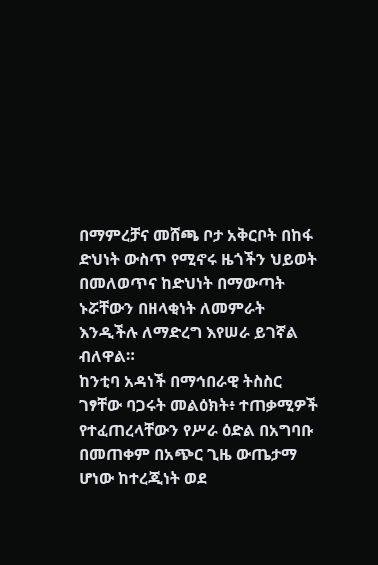በማምረቻና መሸጫ ቦታ አቅርቦት በከፋ ድህነት ውስጥ የሚኖሩ ዜጎችን ህይወት በመለወጥና ከድህነት በማውጣት ኑሯቸውን በዘላቂነት ለመምራት እንዲችሉ ለማድረግ እየሠራ ይገኛል ብለዋል።
ከንቲባ አዳነች በማኅበራዊ ትስስር ገፃቸው ባጋሩት መልዕክት፥ ተጠቃሚዎች የተፈጠረላቸውን የሥራ ዕድል በአግባቡ በመጠቀም በአጭር ጊዜ ውጤታማ ሆነው ከተረጂነት ወደ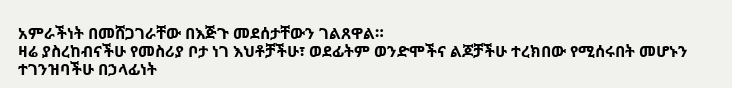አምራችነት በመሸጋገራቸው በእጅጉ መደሰታቸውን ገልጸዋል።
ዛሬ ያስረከብናችሁ የመስሪያ ቦታ ነገ እህቶቻችሁ፣ ወደፊትም ወንድሞችና ልጆቻችሁ ተረክበው የሚሰሩበት መሆኑን ተገንዝባችሁ በኃላፊነት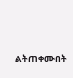ልትጠቀሙበት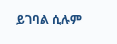ይገባል ሲሉም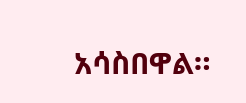አሳስበዋል።